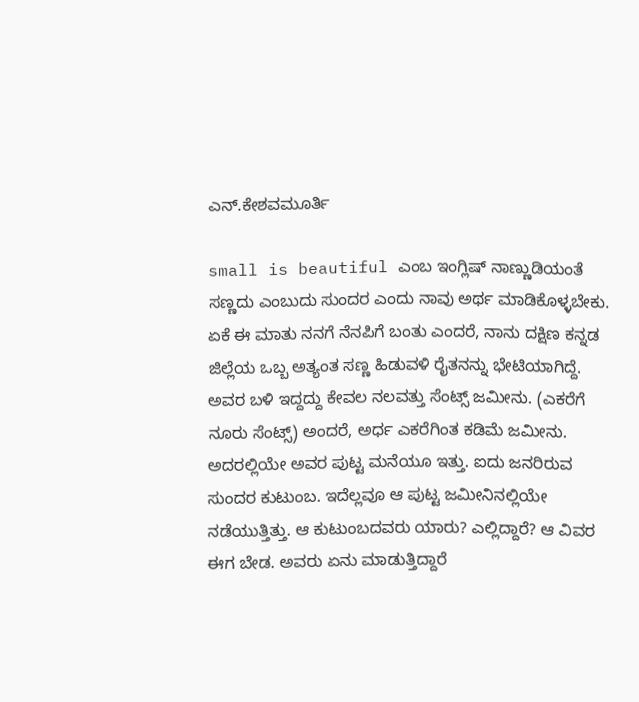ಎನ್.ಕೇಶವಮೂರ್ತಿ

small is beautiful ಎಂಬ ಇಂಗ್ಲಿಷ್ ನಾಣ್ಣುಡಿಯಂತೆ ಸಣ್ಣದು ಎಂಬುದು ಸುಂದರ ಎಂದು ನಾವು ಅರ್ಥ ಮಾಡಿಕೊಳ್ಳಬೇಕು. ಏಕೆ ಈ ಮಾತು ನನಗೆ ನೆನಪಿಗೆ ಬಂತು ಎಂದರೆ, ನಾನು ದಕ್ಷಿಣ ಕನ್ನಡ ಜಿಲ್ಲೆಯ ಒಬ್ಬ ಅತ್ಯಂತ ಸಣ್ಣ ಹಿಡುವಳಿ ರೈತನನ್ನು ಭೇಟಿಯಾಗಿದ್ದೆ. ಅವರ ಬಳಿ ಇದ್ದದ್ದು ಕೇವಲ ನಲವತ್ತು ಸೆಂಟ್ಸ್ ಜಮೀನು. (ಎಕರೆಗೆ ನೂರು ಸೆಂಟ್ಸ್) ಅಂದರೆ, ಅರ್ಧ ಎಕರೆಗಿಂತ ಕಡಿಮೆ ಜಮೀನು. ಅದರಲ್ಲಿಯೇ ಅವರ ಪುಟ್ಟ ಮನೆಯೂ ಇತ್ತು. ಐದು ಜನರಿರುವ ಸುಂದರ ಕುಟುಂಬ. ಇದೆಲ್ಲವೂ ಆ ಪುಟ್ಟ ಜಮೀನಿನಲ್ಲಿಯೇ ನಡೆಯುತ್ತಿತ್ತು. ಆ ಕುಟುಂಬದವರು ಯಾರು? ಎಲ್ಲಿದ್ದಾರೆ? ಆ ವಿವರ ಈಗ ಬೇಡ. ಅವರು ಏನು ಮಾಡುತ್ತಿದ್ದಾರೆ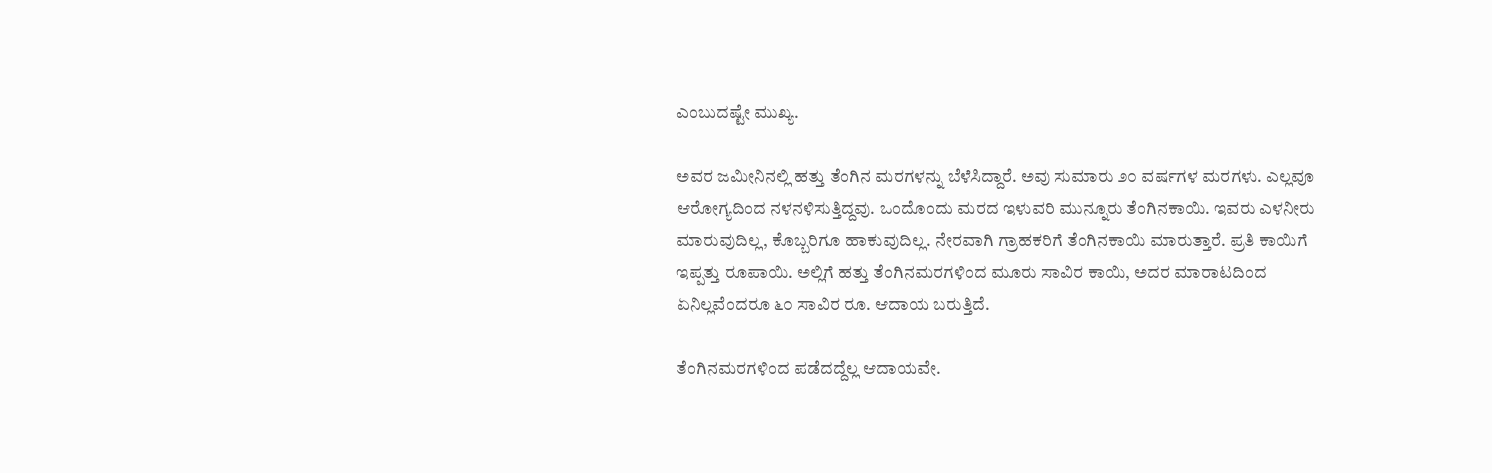ಎಂಬುದಷ್ಟೇ ಮುಖ್ಯ.

ಅವರ ಜಮೀನಿನಲ್ಲಿ ಹತ್ತು ತೆಂಗಿನ ಮರಗಳನ್ನು ಬೆಳೆಸಿದ್ದಾರೆ. ಅವು ಸುಮಾರು ೨೦ ವರ್ಷಗಳ ಮರಗಳು. ಎಲ್ಲವೂ ಆರೋಗ್ಯದಿಂದ ನಳನಳಿಸುತ್ತಿದ್ದವು. ಒಂದೊಂದು ಮರದ ಇಳುವರಿ ಮುನ್ನೂರು ತೆಂಗಿನಕಾಯಿ. ಇವರು ಎಳನೀರು ಮಾರುವುದಿಲ್ಲ, ಕೊಬ್ಬರಿಗೂ ಹಾಕುವುದಿಲ್ಲ. ನೇರವಾಗಿ ಗ್ರಾಹಕರಿಗೆ ತೆಂಗಿನಕಾಯಿ ಮಾರುತ್ತಾರೆ. ಪ್ರತಿ ಕಾಯಿಗೆ ಇಪ್ಪತ್ತು ರೂಪಾಯಿ. ಅಲ್ಲಿಗೆ ಹತ್ತು ತೆಂಗಿನಮರಗಳಿಂದ ಮೂರು ಸಾವಿರ ಕಾಯಿ, ಅದರ ಮಾರಾಟದಿಂದ ಏನಿಲ್ಲವೆಂದರೂ ೬೦ ಸಾವಿರ ರೂ. ಆದಾಯ ಬರುತ್ತಿದೆ.

ತೆಂಗಿನಮರಗಳಿಂದ ಪಡೆದದ್ದೆಲ್ಲ ಆದಾಯವೇ.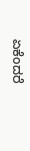ಏಕೆಂದರೆ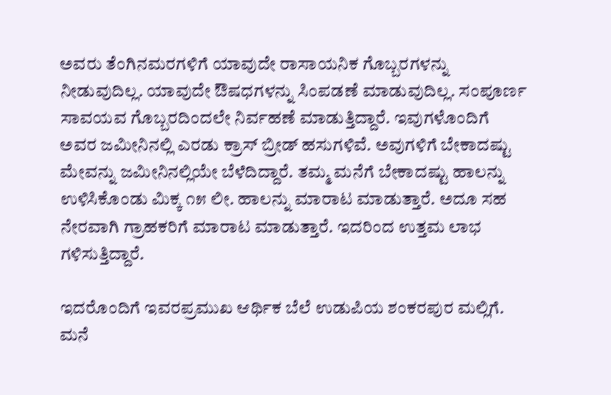ಅವರು ತೆಂಗಿನಮರಗಳಿಗೆ ಯಾವುದೇ ರಾಸಾಯನಿಕ ಗೊಬ್ಬರಗಳನ್ನು ನೀಡುವುದಿಲ್ಲ. ಯಾವುದೇ ಔಷಧಗಳನ್ನು ಸಿಂಪಡಣೆ ಮಾಡುವುದಿಲ್ಲ. ಸಂಪೂರ್ಣ ಸಾವಯವ ಗೊಬ್ಬರದಿಂದಲೇ ನಿರ್ವಹಣೆ ಮಾಡುತ್ತಿದ್ದಾರೆ. ಇವುಗಳೊಂದಿಗೆ ಅವರ ಜಮೀನಿನಲ್ಲಿ ಎರಡು ಕ್ರಾಸ್ ಬ್ರೀಡ್ ಹಸುಗಳಿವೆ. ಅವುಗಳಿಗೆ ಬೇಕಾದಷ್ಟು ಮೇವನ್ನು ಜಮೀನಿನಲ್ಲಿಯೇ ಬೆಳೆದಿದ್ದಾರೆ. ತಮ್ಮ ಮನೆಗೆ ಬೇಕಾದಷ್ಟು ಹಾಲನ್ನು ಉಳಿಸಿಕೊಂಡು ಮಿಕ್ಕ ೧೫ ಲೀ. ಹಾಲನ್ನು ಮಾರಾಟ ಮಾಡುತ್ತಾರೆ. ಅದೂ ಸಹ ನೇರವಾಗಿ ಗ್ರಾಹಕರಿಗೆ ಮಾರಾಟ ಮಾಡುತ್ತಾರೆ. ಇದರಿಂದ ಉತ್ತಮ ಲಾಭ ಗಳಿಸುತ್ತಿದ್ದಾರೆ.

ಇದರೊಂದಿಗೆ ಇವರಪ್ರಮುಖ ಆರ್ಥಿಕ ಬೆಲೆ ಉಡುಪಿಯ ಶಂಕರಪುರ ಮಲ್ಲಿಗೆ. ಮನೆ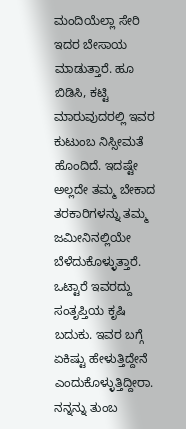ಮಂದಿಯೆಲ್ಲಾ ಸೇರಿ ಇದರ ಬೇಸಾಯ ಮಾಡುತ್ತಾರೆ. ಹೂ ಬಿಡಿಸಿ, ಕಟ್ಟಿ ಮಾರುವುದರಲ್ಲಿ ಇವರ ಕುಟುಂಬ ನಿಸ್ಸೀಮತೆ ಹೊಂದಿದೆ. ಇದಷ್ಟೇ ಅಲ್ಲದೇ ತಮ್ಮ ಬೇಕಾದ ತರಕಾರಿಗಳನ್ನು ತಮ್ಮ ಜಮೀನಿನಲ್ಲಿಯೇ ಬೆಳೆದುಕೊಳ್ಳುತ್ತಾರೆ. ಒಟ್ಟಾರೆ ಇವರದ್ದು ಸಂತೃಪ್ತಿಯ ಕೃಷಿ ಬದುಕು. ಇವರ ಬಗ್ಗೆ ಏಕಿಷ್ಟು ಹೇಳುತ್ತಿದ್ದೇನೆ ಎಂದುಕೊಳ್ಳುತ್ತಿದ್ದೀರಾ. ನನ್ನನ್ನು ತುಂಬ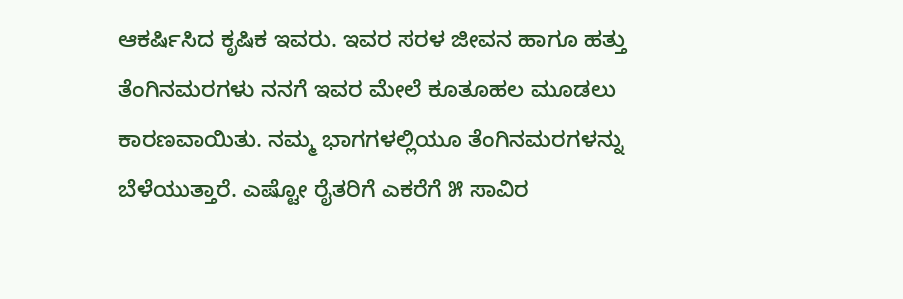ಆಕರ್ಷಿಸಿದ ಕೃಷಿಕ ಇವರು. ಇವರ ಸರಳ ಜೀವನ ಹಾಗೂ ಹತ್ತು ತೆಂಗಿನಮರಗಳು ನನಗೆ ಇವರ ಮೇಲೆ ಕೂತೂಹಲ ಮೂಡಲು ಕಾರಣವಾಯಿತು. ನಮ್ಮ ಭಾಗಗಳಲ್ಲಿಯೂ ತೆಂಗಿನಮರಗಳನ್ನು ಬೆಳೆಯುತ್ತಾರೆ. ಎಷ್ಟೋ ರೈತರಿಗೆ ಎಕರೆಗೆ ೫ ಸಾವಿರ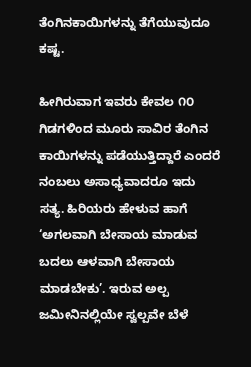ತೆಂಗಿನಕಾಯಿಗಳನ್ನು ತೆಗೆಯುವುದೂ ಕಷ್ಟ.

ಹೀಗಿರುವಾಗ ಇವರು ಕೇವಲ ೧೦ ಗಿಡಗಳಿಂದ ಮೂರು ಸಾವಿರ ತೆಂಗಿನ ಕಾಯಿಗಳನ್ನು ಪಡೆಯುತ್ತಿದ್ದಾರೆ ಎಂದರೆ ನಂಬಲು ಅಸಾಧ್ಯವಾದರೂ ಇದು ಸತ್ಯ. ಹಿರಿಯರು ಹೇಳುವ ಹಾಗೆ ‘ಅಗಲವಾಗಿ ಬೇಸಾಯ ಮಾಡುವ ಬದಲು ಆಳವಾಗಿ ಬೇಸಾಯ ಮಾಡಬೇಕು’. ಇರುವ ಅಲ್ಪ ಜಮೀನಿನಲ್ಲಿಯೇ ಸ್ವಲ್ಪವೇ ಬೆಳೆ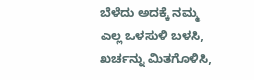ಬೆಳೆದು ಅದಕ್ಕೆ ನಮ್ಮ ಎಲ್ಲ ಒಳಸುಳಿ ಬಳಸಿ, ಖರ್ಚನ್ನು ಮಿತಗೊಳಿಸಿ,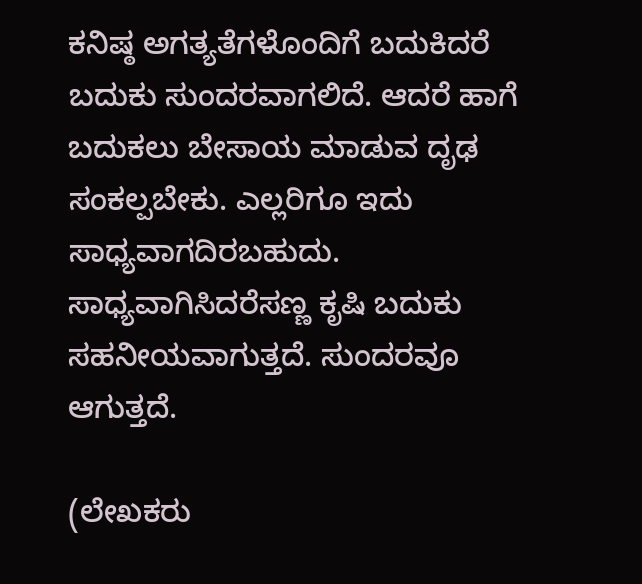ಕನಿಷ್ಠ ಅಗತ್ಯತೆಗಳೊಂದಿಗೆ ಬದುಕಿದರೆ ಬದುಕು ಸುಂದರವಾಗಲಿದೆ. ಆದರೆ ಹಾಗೆ ಬದುಕಲು ಬೇಸಾಯ ಮಾಡುವ ದೃಢ ಸಂಕಲ್ಪಬೇಕು. ಎಲ್ಲರಿಗೂ ಇದು ಸಾಧ್ಯವಾಗದಿರಬಹುದು. ಸಾಧ್ಯವಾಗಿಸಿದರೆಸಣ್ಣ ಕೃಷಿ ಬದುಕು ಸಹನೀಯವಾಗುತ್ತದೆ. ಸುಂದರವೂ ಆಗುತ್ತದೆ.

(ಲೇಖಕರು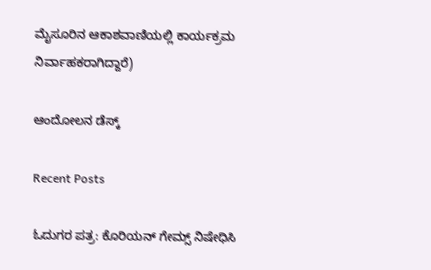ಮೈಸೂರಿನ ಆಕಾಶವಾಣಿಯಲ್ಲಿ ಕಾರ್ಯಕ್ರಮ ನಿರ್ವಾಹಕರಾಗಿದ್ದಾರೆ)

ಆಂದೋಲನ ಡೆಸ್ಕ್

Recent Posts

ಓದುಗರ ಪತ್ರ: ಕೊರಿಯನ್ ಗೇಮ್ಸ್ ನಿಷೇಧಿಸಿ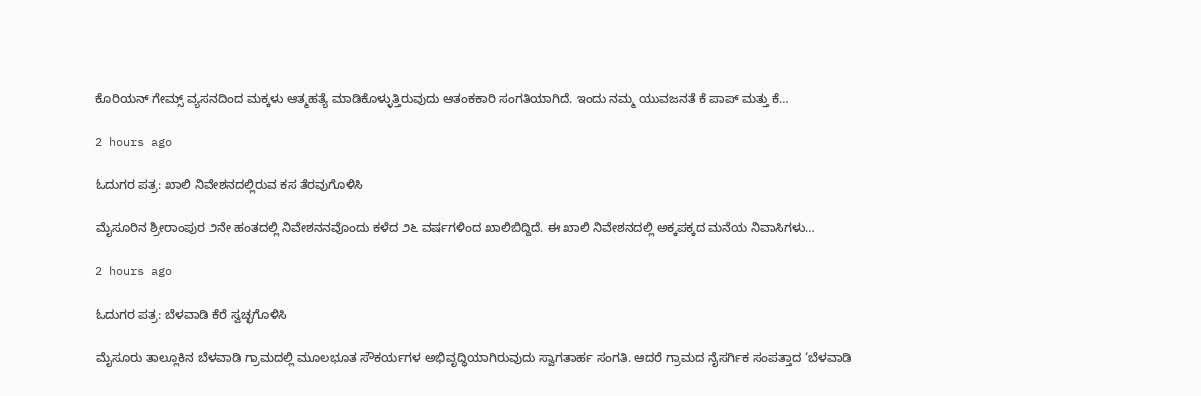ಕೊರಿಯನ್ ಗೇಮ್ಸ್ ವ್ಯಸನದಿಂದ ಮಕ್ಕಳು ಆತ್ಮಹತ್ಯೆ ಮಾಡಿಕೊಳ್ಳುತ್ತಿರುವುದು ಆತಂಕಕಾರಿ ಸಂಗತಿಯಾಗಿದೆ. ಇಂದು ನಮ್ಮ ಯುವಜನತೆ ಕೆ ಪಾಪ್ ಮತ್ತು ಕೆ…

2 hours ago

ಓದುಗರ ಪತ್ರ: ಖಾಲಿ ನಿವೇಶನದಲ್ಲಿರುವ ಕಸ ತೆರವುಗೊಳಿಸಿ

ಮೈಸೂರಿನ ಶ್ರೀರಾಂಪುರ ೨ನೇ ಹಂತದಲ್ಲಿ ನಿವೇಶನನವೊಂದು ಕಳೆದ ೨೬ ವರ್ಷಗಳಿಂದ ಖಾಲಿಬಿದ್ದಿದೆ. ಈ ಖಾಲಿ ನಿವೇಶನದಲ್ಲಿ ಅಕ್ಕಪಕ್ಕದ ಮನೆಯ ನಿವಾಸಿಗಳು…

2 hours ago

ಓದುಗರ ಪತ್ರ: ಬೆಳವಾಡಿ ಕೆರೆ ಸ್ವಚ್ಛಗೊಳಿಸಿ

ಮೈಸೂರು ತಾಲ್ಲೂಕಿನ ಬೆಳವಾಡಿ ಗ್ರಾಮದಲ್ಲಿ ಮೂಲಭೂತ ಸೌಕರ್ಯಗಳ ಅಭಿವೃದ್ಧಿಯಾಗಿರುವುದು ಸ್ವಾಗತಾರ್ಹ ಸಂಗತಿ. ಆದರೆ ಗ್ರಾಮದ ನೈಸರ್ಗಿಕ ಸಂಪತ್ತಾದ ‘ಬೆಳವಾಡಿ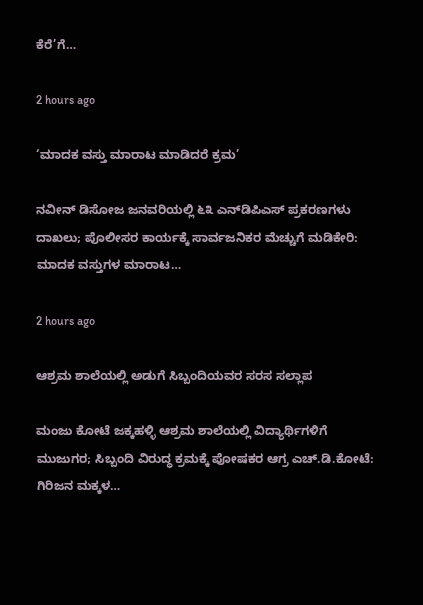ಕೆರೆ’ಗೆ…

2 hours ago

‘ಮಾದಕ ವಸ್ತು ಮಾರಾಟ ಮಾಡಿದರೆ ಕ್ರಮ’

ನವೀನ್ ಡಿಸೋಜ ಜನವರಿಯಲ್ಲಿ ೬೩ ಎನ್‌ಡಿಪಿಎಸ್ ಪ್ರಕರಣಗಳು ದಾಖಲು; ಪೊಲೀಸರ ಕಾರ್ಯಕ್ಕೆ ಸಾರ್ವಜನಿಕರ ಮೆಚ್ಚುಗೆ ಮಡಿಕೇರಿ: ಮಾದಕ ವಸ್ತುಗಳ ಮಾರಾಟ…

2 hours ago

ಆಶ್ರಮ ಶಾಲೆಯಲ್ಲಿ ಅಡುಗೆ ಸಿಬ್ಬಂದಿಯವರ ಸರಸ ಸಲ್ಲಾಪ

ಮಂಜು ಕೋಟೆ ಜಕ್ಕಹಳ್ಳಿ ಆಶ್ರಮ ಶಾಲೆಯಲ್ಲಿ ವಿದ್ಯಾರ್ಥಿಗಳಿಗೆ ಮುಜುಗರ; ಸಿಬ್ಬಂದಿ ವಿರುದ್ಧ ಕ್ರಮಕ್ಕೆ ಪೋಷಕರ ಆಗ್ರ ಎಚ್.ಡಿ.ಕೋಟೆ: ಗಿರಿಜನ ಮಕ್ಕಳ…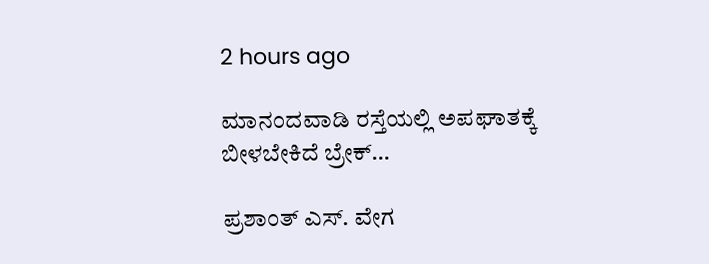2 hours ago

ಮಾನಂದವಾಡಿ ರಸ್ತೆಯಲ್ಲಿ ಅಪಘಾತಕ್ಕೆ ಬೀಳಬೇಕಿದೆ ಬ್ರೇಕ್…

ಪ್ರಶಾಂತ್ ಎಸ್. ವೇಗ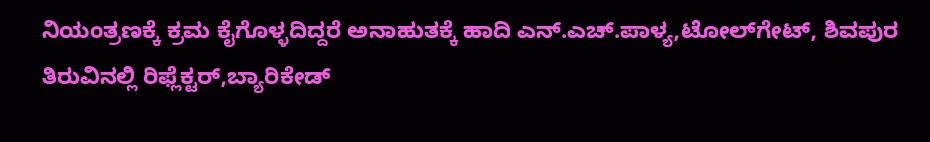ನಿಯಂತ್ರಣಕ್ಕೆ ಕ್ರಮ ಕೈಗೊಳ್ಳದಿದ್ದರೆ ಅನಾಹುತಕ್ಕೆ ಹಾದಿ ಎನ್.ಎಚ್.ಪಾಳ್ಯ,ಟೋಲ್‌ಗೇಟ್, ಶಿವಪುರ ತಿರುವಿನಲ್ಲಿ ರಿಫ್ಲೆಕ್ಟರ್,ಬ್ಯಾರಿಕೇಡ್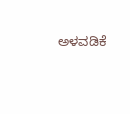ಅಳವಡಿಕೆ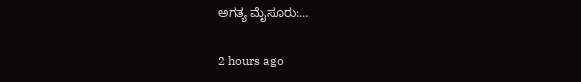ಅಗತ್ಯ ಮೈಸೂರು:…

2 hours ago